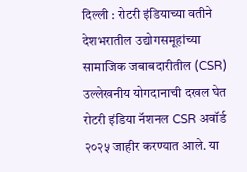दिल्ली : रोटरी इंडियाच्या वतीने देशभरातील उद्योगसमूहांच्या सामाजिक जबाबदारीतील (CSR) उल्लेखनीय योगदानाची दखल घेत रोटरी इंडिया नॅशनल CSR अवॉर्ड २०२५ जाहीर करण्यात आले. या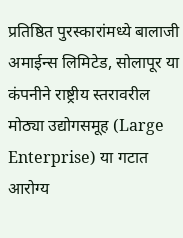प्रतिष्ठित पुरस्कारांमध्ये बालाजी अमाईन्स लिमिटेड, सोलापूर या कंपनीने राष्ट्रीय स्तरावरील मोठ्या उद्योगसमूह (Large Enterprise) या गटात आरोग्य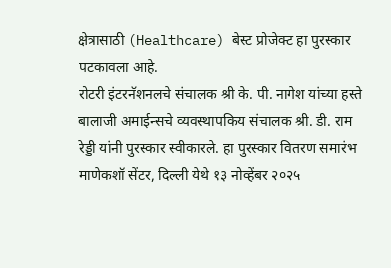क्षेत्रासाठी (Healthcare) बेस्ट प्रोजेक्ट हा पुरस्कार पटकावला आहे.
रोटरी इंटरनॅशनलचे संचालक श्री के. पी. नागेश यांच्या हस्ते बालाजी अमाईन्सचे व्यवस्थापकिय संचालक श्री. डी. राम रेड्डी यांनी पुरस्कार स्वीकारले. हा पुरस्कार वितरण समारंभ माणेकशॉ सेंटर, दिल्ली येथे १३ नोव्हेंबर २०२५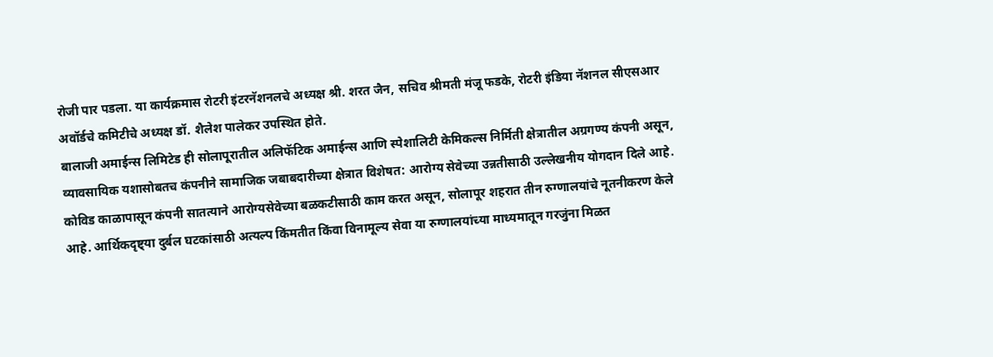रोजी पार पडला. या कार्यक्रमास रोटरी इंटरनॅशनलचे अध्यक्ष श्री. शरत जैन, सचिव श्रीमती मंजू फडके, रोटरी इंडिया नॅशनल सीएसआर अवॉर्डचे कमिटीचे अध्यक्ष डॉ. शैलेश पालेकर उपस्थित होते.
बालाजी अमाईन्स लिमिटेड ही सोलापूरातील अलिफॅटिक अमाईन्स आणि स्पेशालिटी केमिकल्स निर्मिती क्षेत्रातील अग्रगण्य कंपनी असून, व्यावसायिक यशासोबतच कंपनीने सामाजिक जबाबदारीच्या क्षेत्रात विशेषत: आरोग्य सेवेच्या उन्नतीसाठी उल्लेखनीय योगदान दिले आहे.
कोविड काळापासून कंपनी सातत्याने आरोग्यसेवेच्या बळकटीसाठी काम करत असून, सोलापूर शहरात तीन रुग्णालयांचे नूतनीकरण केले आहे. आर्थिकदृष्ट्या दुर्बल घटकांसाठी अत्यल्प किंमतीत किंवा विनामूल्य सेवा या रुग्णालयांच्या माध्यमातून गरजुंना मिळत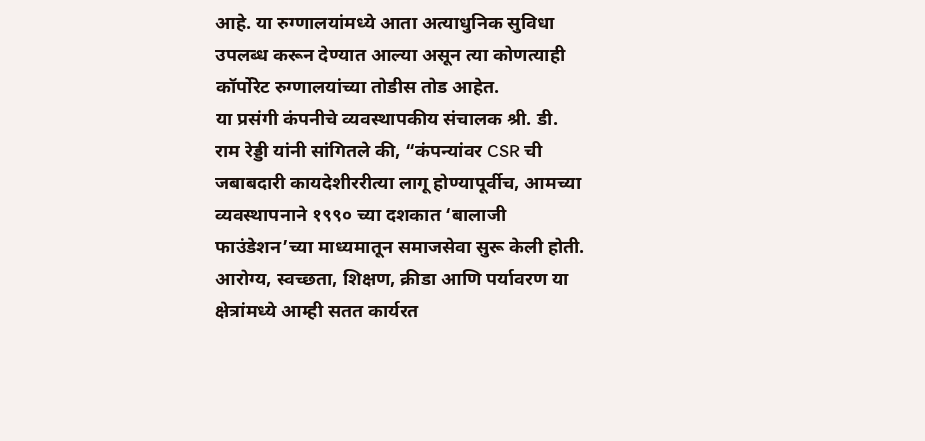आहे. या रुग्णालयांमध्ये आता अत्याधुनिक सुविधा उपलब्ध करून देण्यात आल्या असून त्या कोणत्याही कॉर्पोरेट रुग्णालयांच्या तोडीस तोड आहेत.
या प्रसंगी कंपनीचे व्यवस्थापकीय संचालक श्री. डी. राम रेड्डी यांनी सांगितले की, “कंपन्यांवर CSR ची जबाबदारी कायदेशीररीत्या लागू होण्यापूर्वीच, आमच्या व्यवस्थापनाने १९९० च्या दशकात ‘बालाजी फाउंडेशन’च्या माध्यमातून समाजसेवा सुरू केली होती.
आरोग्य, स्वच्छता, शिक्षण, क्रीडा आणि पर्यावरण या क्षेत्रांमध्ये आम्ही सतत कार्यरत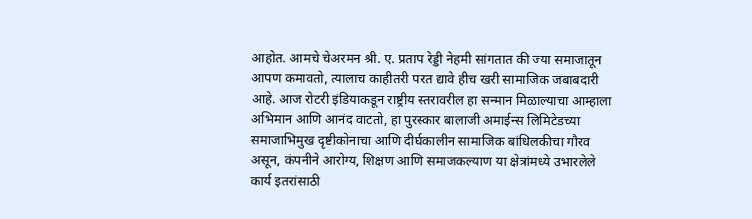आहोत. आमचे चेअरमन श्री. ए. प्रताप रेड्डी नेहमी सांगतात की ज्या समाजातून आपण कमावतो, त्यालाच काहीतरी परत द्यावे हीच खरी सामाजिक जबाबदारी आहे. आज रोटरी इंडियाकडून राष्ट्रीय स्तरावरील हा सन्मान मिळाल्याचा आम्हाला अभिमान आणि आनंद वाटतो, हा पुरस्कार बालाजी अमाईन्स लिमिटेडच्या समाजाभिमुख दृष्टीकोनाचा आणि दीर्घकालीन सामाजिक बांधिलकीचा गौरव असून, कंपनीने आरोग्य, शिक्षण आणि समाजकल्याण या क्षेत्रांमध्ये उभारलेले कार्य इतरांसाठी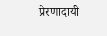प्रेरणादायी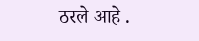ठरले आहे .